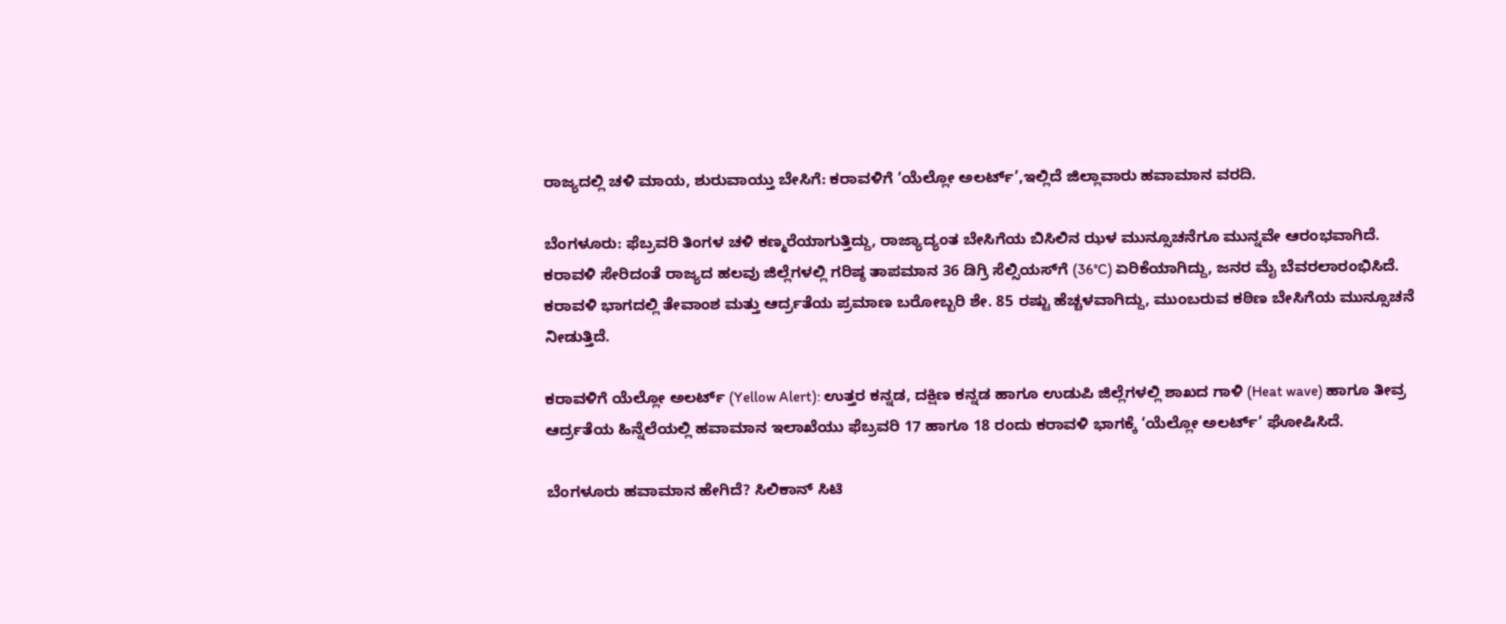ರಾಜ್ಯದಲ್ಲಿ ಚಳಿ ಮಾಯ, ಶುರುವಾಯ್ತು ಬೇಸಿಗೆ: ಕರಾವಳಿಗೆ ‘ಯೆಲ್ಲೋ ಅಲರ್ಟ್’,ಇಲ್ಲಿದೆ ಜಿಲ್ಲಾವಾರು ಹವಾಮಾನ ವರದಿ.

ಬೆಂಗಳೂರು: ಫೆಬ್ರವರಿ ತಿಂಗಳ ಚಳಿ ಕಣ್ಮರೆಯಾಗುತ್ತಿದ್ದು, ರಾಜ್ಯಾದ್ಯಂತ ಬೇಸಿಗೆಯ ಬಿಸಿಲಿನ ಝಳ ಮುನ್ಸೂಚನೆಗೂ ಮುನ್ನವೇ ಆರಂಭವಾಗಿದೆ. ಕರಾವಳಿ ಸೇರಿದಂತೆ ರಾಜ್ಯದ ಹಲವು ಜಿಲ್ಲೆಗಳಲ್ಲಿ ಗರಿಷ್ಠ ತಾಪಮಾನ 36 ಡಿಗ್ರಿ ಸೆಲ್ಸಿಯಸ್‌ಗೆ (36°C) ಏರಿಕೆಯಾಗಿದ್ದು, ಜನರ ಮೈ ಬೆವರಲಾರಂಭಿಸಿದೆ. ಕರಾವಳಿ ಭಾಗದಲ್ಲಿ ತೇವಾಂಶ ಮತ್ತು ಆರ್ದ್ರತೆಯ ಪ್ರಮಾಣ ಬರೋಬ್ಬರಿ ಶೇ. 85 ರಷ್ಟು ಹೆಚ್ಚಳವಾಗಿದ್ದು, ಮುಂಬರುವ ಕಠಿಣ ಬೇಸಿಗೆಯ ಮುನ್ಸೂಚನೆ ನೀಡುತ್ತಿದೆ.

ಕರಾವಳಿಗೆ ಯೆಲ್ಲೋ ಅಲರ್ಟ್ (Yellow Alert): ಉತ್ತರ ಕನ್ನಡ, ದಕ್ಷಿಣ ಕನ್ನಡ ಹಾಗೂ ಉಡುಪಿ ಜಿಲ್ಲೆಗಳಲ್ಲಿ ಶಾಖದ ಗಾಳಿ (Heat wave) ಹಾಗೂ ತೀವ್ರ ಆರ್ದ್ರತೆಯ ಹಿನ್ನೆಲೆಯಲ್ಲಿ ಹವಾಮಾನ ಇಲಾಖೆಯು ಫೆಬ್ರವರಿ 17 ಹಾಗೂ 18 ರಂದು ಕರಾವಳಿ ಭಾಗಕ್ಕೆ ‘ಯೆಲ್ಲೋ ಅಲರ್ಟ್’ ಘೋಷಿಸಿದೆ.

ಬೆಂಗಳೂರು ಹವಾಮಾನ ಹೇಗಿದೆ? ಸಿಲಿಕಾನ್ ಸಿಟಿ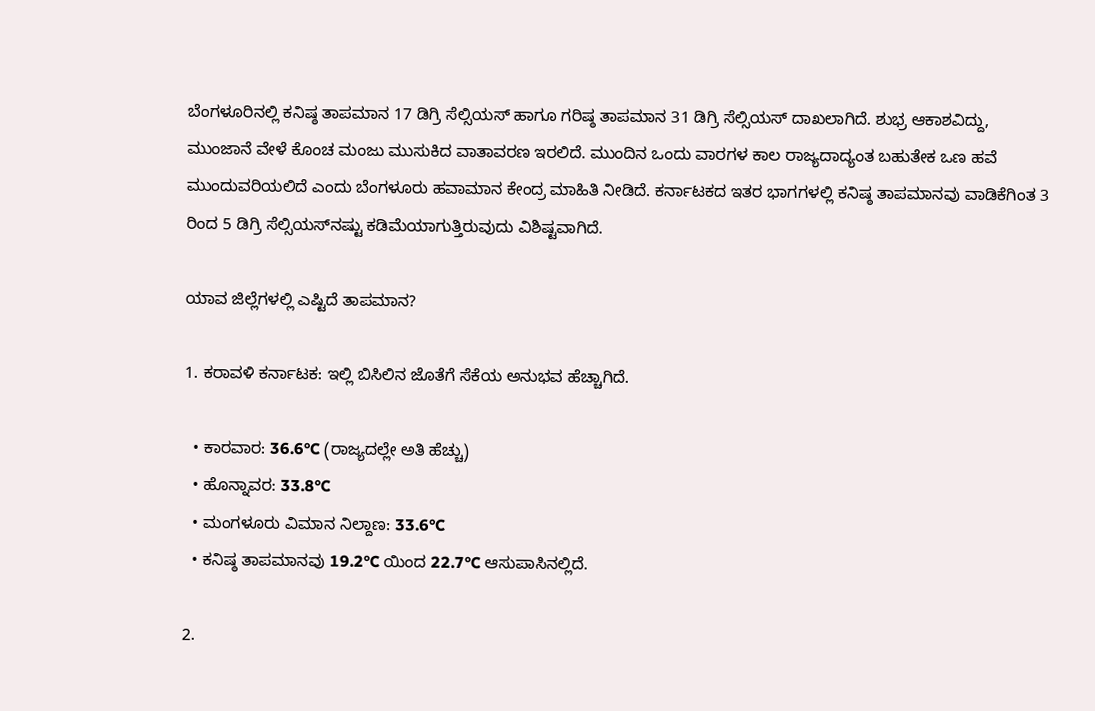ಬೆಂಗಳೂರಿನಲ್ಲಿ ಕನಿಷ್ಠ ತಾಪಮಾನ 17 ಡಿಗ್ರಿ ಸೆಲ್ಸಿಯಸ್ ಹಾಗೂ ಗರಿಷ್ಠ ತಾಪಮಾನ 31 ಡಿಗ್ರಿ ಸೆಲ್ಸಿಯಸ್ ದಾಖಲಾಗಿದೆ. ಶುಭ್ರ ಆಕಾಶವಿದ್ದು, ಮುಂಜಾನೆ ವೇಳೆ ಕೊಂಚ ಮಂಜು ಮುಸುಕಿದ ವಾತಾವರಣ ಇರಲಿದೆ. ಮುಂದಿನ ಒಂದು ವಾರಗಳ ಕಾಲ ರಾಜ್ಯದಾದ್ಯಂತ ಬಹುತೇಕ ಒಣ ಹವೆ ಮುಂದುವರಿಯಲಿದೆ ಎಂದು ಬೆಂಗಳೂರು ಹವಾಮಾನ ಕೇಂದ್ರ ಮಾಹಿತಿ ನೀಡಿದೆ. ಕರ್ನಾಟಕದ ಇತರ ಭಾಗಗಳಲ್ಲಿ ಕನಿಷ್ಠ ತಾಪಮಾನವು ವಾಡಿಕೆಗಿಂತ 3 ರಿಂದ 5 ಡಿಗ್ರಿ ಸೆಲ್ಸಿಯಸ್‌ನಷ್ಟು ಕಡಿಮೆಯಾಗುತ್ತಿರುವುದು ವಿಶಿಷ್ಟವಾಗಿದೆ.

ಯಾವ ಜಿಲ್ಲೆಗಳಲ್ಲಿ ಎಷ್ಟಿದೆ ತಾಪಮಾನ?

1. ಕರಾವಳಿ ಕರ್ನಾಟಕ: ಇಲ್ಲಿ ಬಿಸಿಲಿನ ಜೊತೆಗೆ ಸೆಕೆಯ ಅನುಭವ ಹೆಚ್ಚಾಗಿದೆ.

  • ಕಾರವಾರ: 36.6°C (ರಾಜ್ಯದಲ್ಲೇ ಅತಿ ಹೆಚ್ಚು)
  • ಹೊನ್ನಾವರ: 33.8°C
  • ಮಂಗಳೂರು ವಿಮಾನ ನಿಲ್ದಾಣ: 33.6°C
  • ಕನಿಷ್ಠ ತಾಪಮಾನವು 19.2°C ಯಿಂದ 22.7°C ಆಸುಪಾಸಿನಲ್ಲಿದೆ.

2.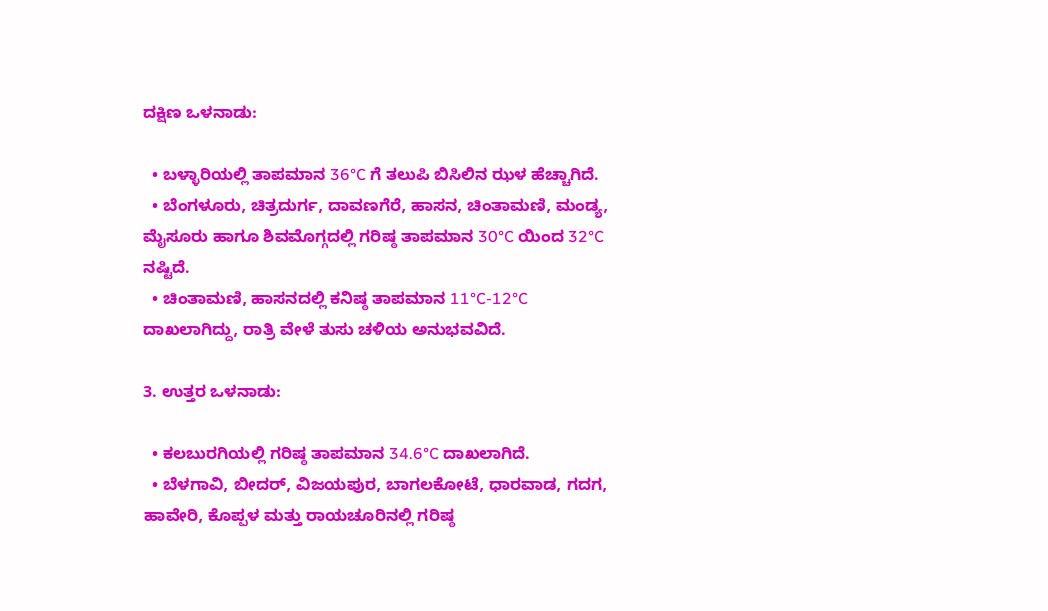ದಕ್ಷಿಣ ಒಳನಾಡು:

  • ಬಳ್ಳಾರಿಯಲ್ಲಿ ತಾಪಮಾನ 36°C ಗೆ ತಲುಪಿ ಬಿಸಿಲಿನ ಝಳ ಹೆಚ್ಚಾಗಿದೆ.
  • ಬೆಂಗಳೂರು, ಚಿತ್ರದುರ್ಗ, ದಾವಣಗೆರೆ, ಹಾಸನ, ಚಿಂತಾಮಣಿ, ಮಂಡ್ಯ, ಮೈಸೂರು ಹಾಗೂ ಶಿವಮೊಗ್ಗದಲ್ಲಿ ಗರಿಷ್ಠ ತಾಪಮಾನ 30°C ಯಿಂದ 32°C ನಷ್ಟಿದೆ.
  • ಚಿಂತಾಮಣಿ, ಹಾಸನದಲ್ಲಿ ಕನಿಷ್ಠ ತಾಪಮಾನ 11°C-12°C ದಾಖಲಾಗಿದ್ದು, ರಾತ್ರಿ ವೇಳೆ ತುಸು ಚಳಿಯ ಅನುಭವವಿದೆ.

3. ಉತ್ತರ ಒಳನಾಡು:

  • ಕಲಬುರಗಿಯಲ್ಲಿ ಗರಿಷ್ಠ ತಾಪಮಾನ 34.6°C ದಾಖಲಾಗಿದೆ.
  • ಬೆಳಗಾವಿ, ಬೀದರ್, ವಿಜಯಪುರ, ಬಾಗಲಕೋಟೆ, ಧಾರವಾಡ, ಗದಗ, ಹಾವೇರಿ, ಕೊಪ್ಪಳ ಮತ್ತು ರಾಯಚೂರಿನಲ್ಲಿ ಗರಿಷ್ಠ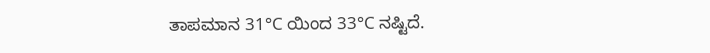ತಾಪಮಾನ 31°C ಯಿಂದ 33°C ನಷ್ಟಿದೆ.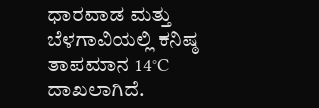ಧಾರವಾಡ ಮತ್ತು ಬೆಳಗಾವಿಯಲ್ಲಿ ಕನಿಷ್ಠ ತಾಪಮಾನ 14°C ದಾಖಲಾಗಿದೆ.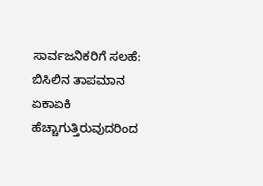ಸಾರ್ವಜನಿಕರಿಗೆ ಸಲಹೆ: ಬಿಸಿಲಿನ ತಾಪಮಾನ ಏಕಾಏಕಿ ಹೆಚ್ಚಾಗುತ್ತಿರುವುದರಿಂದ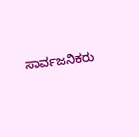ಸಾರ್ವಜನಿಕರು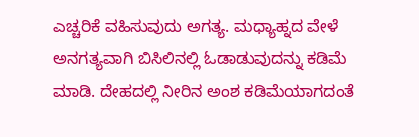ಎಚ್ಚರಿಕೆ ವಹಿಸುವುದು ಅಗತ್ಯ. ಮಧ್ಯಾಹ್ನದ ವೇಳೆ ಅನಗತ್ಯವಾಗಿ ಬಿಸಿಲಿನಲ್ಲಿ ಓಡಾಡುವುದನ್ನು ಕಡಿಮೆ ಮಾಡಿ. ದೇಹದಲ್ಲಿ ನೀರಿನ ಅಂಶ ಕಡಿಮೆಯಾಗದಂತೆ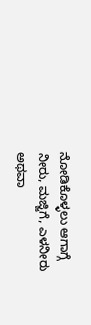ನೋಡಿಕೊಳ್ಳಲು ಆಗಾಗ್ಗೆ ನೀರು, ಮಜ್ಜಿಗೆ, ಎಳನೀರು ಅಥವಾ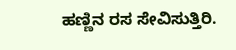ಹಣ್ಣಿನ ರಸ ಸೇವಿಸುತ್ತಿರಿ.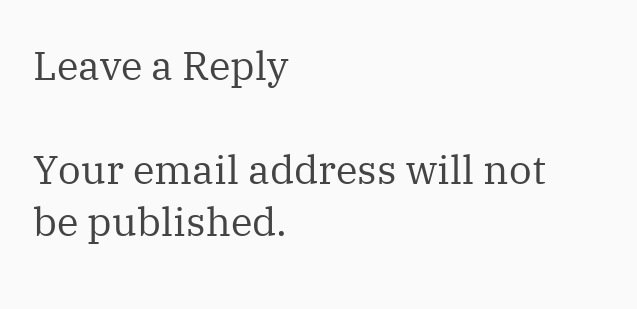Leave a Reply

Your email address will not be published.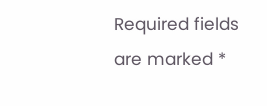Required fields are marked *